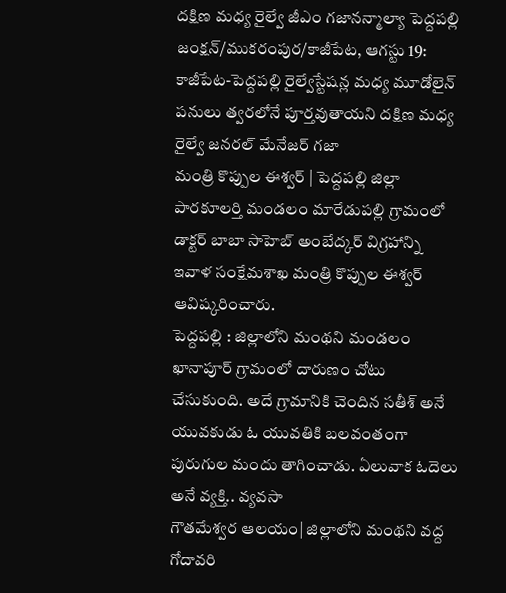దక్షిణ మధ్య రైల్వే జీఎం గజానన్మాల్యా పెద్దపల్లి జంక్షన్/ముకరంపుర/కాజీపేట, ఆగస్టు 19: కాజీపేట-పెద్దపల్లి రైల్వేస్టేషన్ల మధ్య మూడోలైన్ పనులు త్వరలోనే పూర్తవుతాయని దక్షిణ మధ్య రైల్వే జనరల్ మేనేజర్ గజా
మంత్రి కొప్పుల ఈశ్వర్ | పెద్దపల్లి జిల్లా పారకూలర్తి మండలం మారేడుపల్లి గ్రామంలో డాక్టర్ బాబా సాహెబ్ అంబేద్కర్ విగ్రహాన్ని ఇవాళ సంక్షేమశాఖ మంత్రి కొప్పుల ఈశ్వర్ ఆవిష్కరించారు.
పెద్దపల్లి : జిల్లాలోని మంథని మండలం ఖానాపూర్ గ్రామంలో దారుణం చోటు చేసుకుంది. అదే గ్రామానికి చెందిన సతీశ్ అనే యువకుడు ఓ యువతికి బలవంతంగా పురుగుల మందు తాగించాడు. ఏలువాక ఓదెలు అనే వ్యక్తి.. వ్యవసా
గౌతమేశ్వర ఆలయం| జిల్లాలోని మంథని వద్ద గోదావరి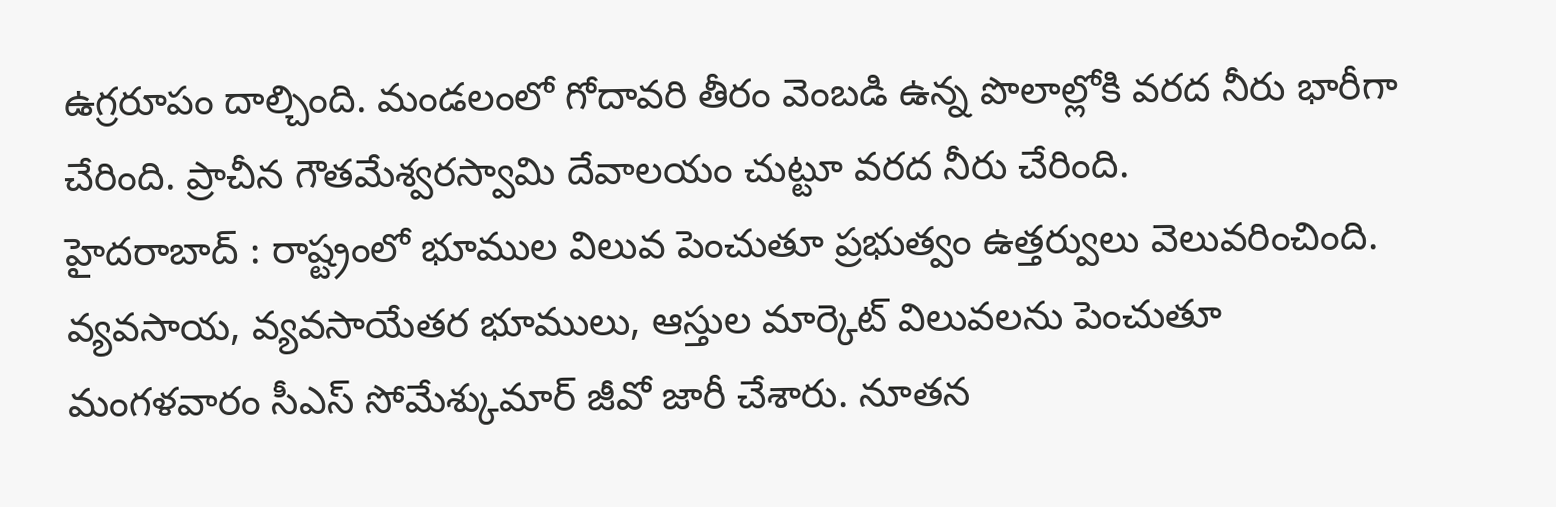ఉగ్రరూపం దాల్చింది. మండలంలో గోదావరి తీరం వెంబడి ఉన్న పొలాల్లోకి వరద నీరు భారీగా చేరింది. ప్రాచీన గౌతమేశ్వరస్వామి దేవాలయం చుట్టూ వరద నీరు చేరింది.
హైదరాబాద్ : రాష్ట్రంలో భూముల విలువ పెంచుతూ ప్రభుత్వం ఉత్తర్వులు వెలువరించింది. వ్యవసాయ, వ్యవసాయేతర భూములు, ఆస్తుల మార్కెట్ విలువలను పెంచుతూ మంగళవారం సీఎస్ సోమేశ్కుమార్ జీవో జారీ చేశారు. నూతన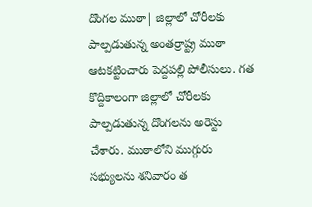దొంగల ముఠా| జిల్లాలో చోరీలకు పాల్పడుతున్న అంతర్రాష్ట్ర ముఠా ఆటకట్టించారు పెద్దపల్లి పోలీసులు. గత కొద్దికాలంగా జిల్లాలో చోరీలకు పాల్పడుతున్న దొంగలను అరెస్టు చేశారు. ముఠాలోని ముగ్గురు సభ్యులను శనివారం త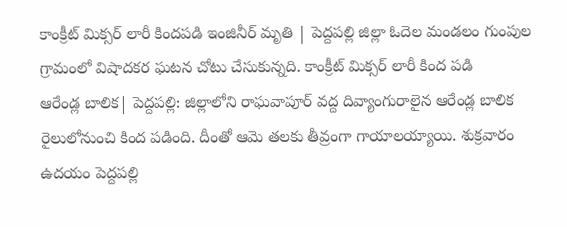కాంక్రీట్ మిక్సర్ లారీ కిందపడి ఇంజినీర్ మృతి | పెద్దపల్లి జిల్లా ఓదెల మండలం గుంపుల గ్రామంలో విషాదకర ఘటన చోటు చేసుకున్నది. కాంక్రీట్ మిక్సర్ లారీ కింద పడి
ఆరేండ్ల బాలిక| పెద్దపల్లి: జిల్లాలోని రాఘవాపూర్ వద్ద దివ్యాంగురాలైన ఆరేండ్ల బాలిక రైలులోనుంచి కింద పడింది. దీంతో ఆమె తలకు తీవ్రంగా గాయాలయ్యాయి. శుక్రవారం ఉదయం పెద్దపల్లి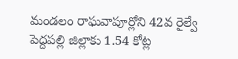మండలం రాఘవాపూర్లోని 42వ రైల్వే
పెద్దపల్లి జిల్లాకు 1.54 కోట్ల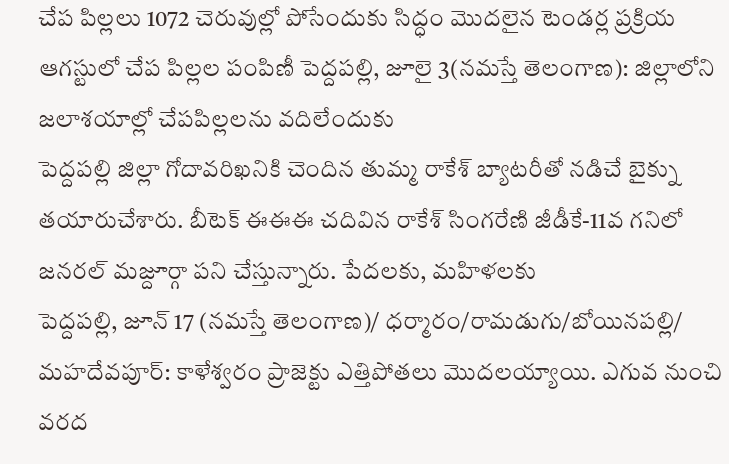చేప పిల్లలు 1072 చెరువుల్లో పోసేందుకు సిద్ధం మొదలైన టెండర్ల ప్రక్రియ ఆగస్టులో చేప పిల్లల పంపిణీ పెద్దపల్లి, జూలై 3(నమస్తే తెలంగాణ): జిల్లాలోని జలాశయాల్లో చేపపిల్లలను వదిలేందుకు
పెద్దపల్లి జిల్లా గోదావరిఖనికి చెందిన తుమ్మ రాకేశ్ బ్యాటరీతో నడిచే బైక్ను తయారుచేశారు. బీటెక్ ఈఈఈ చదివిన రాకేశ్ సింగరేణి జీడీకే-11వ గనిలో జనరల్ మజ్దూర్గా పని చేస్తున్నారు. పేదలకు, మహిళలకు
పెద్దపల్లి, జూన్ 17 (నమస్తే తెలంగాణ)/ ధర్మారం/రామడుగు/బోయినపల్లి/ మహదేవపూర్: కాళేశ్వరం ప్రాజెక్టు ఎత్తిపోతలు మొదలయ్యాయి. ఎగువ నుంచి వరద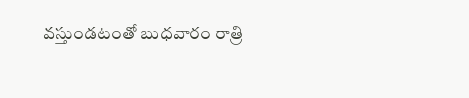వస్తుండటంతో బుధవారం రాత్రి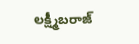లక్ష్మీబరాజ్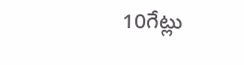10గేట్లు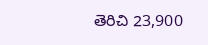తెరిచి 23,900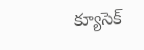క్యూసెక్